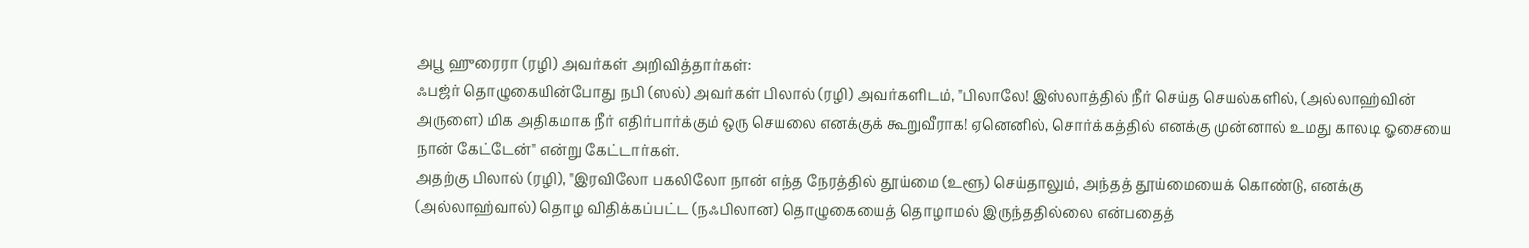அபூ ஹுரைரா (ரழி) அவர்கள் அறிவித்தார்கள்:
ஃபஜ்ர் தொழுகையின்போது நபி (ஸல்) அவர்கள் பிலால் (ரழி) அவர்களிடம், "பிலாலே! இஸ்லாத்தில் நீர் செய்த செயல்களில், (அல்லாஹ்வின் அருளை) மிக அதிகமாக நீர் எதிர்பார்க்கும் ஒரு செயலை எனக்குக் கூறுவீராக! ஏனெனில், சொர்க்கத்தில் எனக்கு முன்னால் உமது காலடி ஓசையை நான் கேட்டேன்" என்று கேட்டார்கள்.
அதற்கு பிலால் (ரழி), "இரவிலோ பகலிலோ நான் எந்த நேரத்தில் தூய்மை (உளூ) செய்தாலும், அந்தத் தூய்மையைக் கொண்டு, எனக்கு (அல்லாஹ்வால்) தொழ விதிக்கப்பட்ட (நஃபிலான) தொழுகையைத் தொழாமல் இருந்ததில்லை என்பதைத்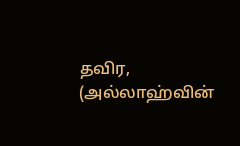தவிர, (அல்லாஹ்வின்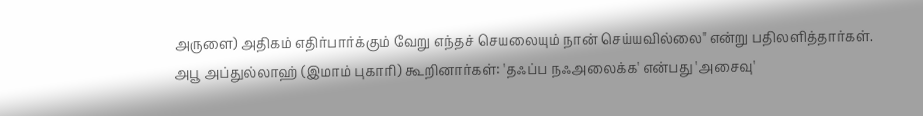அருளை) அதிகம் எதிர்பார்க்கும் வேறு எந்தச் செயலையும் நான் செய்யவில்லை" என்று பதிலளித்தார்கள்.
அபூ அப்துல்லாஹ் (இமாம் புகாரி) கூறினார்கள்: 'தஃப்ப நஃஅலைக்க' என்பது 'அசைவு'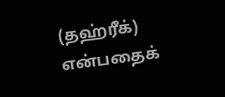(தஹ்ரீக்) என்பதைக்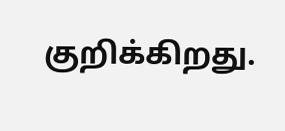குறிக்கிறது.